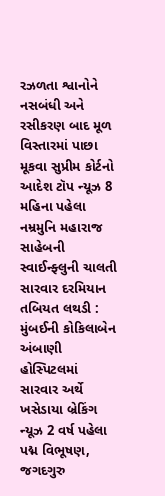રઝળતા શ્વાનોને નસબંધી અને રસીકરણ બાદ મૂળ વિસ્તારમાં પાછા મૂકવા સુપ્રીમ કોર્ટનો આદેશ ટૉપ ન્યૂઝ 8 મહિના પહેલા
નમ્રમુનિ મહારાજ સાહેબની સ્વાઈન્ફ્લુની ચાલતી સારવાર દરમિયાન તબિયત લથડી : મુંબઈની કોકિલાબેન અંબાણી હોસ્પિટલમાં સારવાર અર્થે ખસેડાયા બ્રેકિંગ ન્યૂઝ 2 વર્ષ પહેલા
પદ્મ વિભૂષણ, જગદગુરુ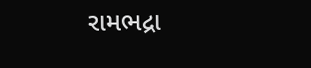રામભદ્રા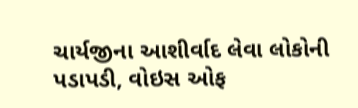ચાર્યજીના આશીર્વાદ લેવા લોકોની પડાપડી, વોઇસ ઓફ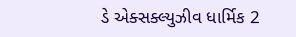ડે એક્સક્લ્યુઝીવ ધાર્મિક 2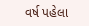વર્ષ પહેલા